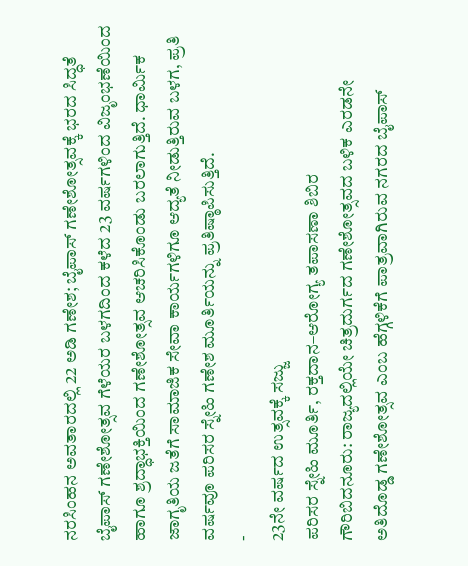ನರಸಿಂಹನ ಅವತಾರದಲ್ಲಿ 22 ಅಡಿ ಗಣೇಶ; ಬೈಪಾಸ್ ಗಣೇಶೋತ್ಸವಕ್ಕೆ ಭರದ ಸಿದ್ಧತೆ
ಬೈಪಾಸ್ ಗಣೇಶೋತ್ಸವ ಗೆಳೆಯರ ಬಳಗದಿಂದ ಕಳೆದ 23 ವರ್ಷಗಳಿಂದ ವಿಜೃಂಭಣೆಯಿಂದ ಹಾಗೂ ಶ್ರದ್ಧಾಭಕ್ತಿಯಿಂದ ಗಣೇಶೋತ್ಸವ ಆಚರಿಸಿಕೊಂಡು ಬರಲಾಗುತ್ತಿದೆ. ಧಾರ್ಮಿಕ ಜಾಗೃತಿಯ ಜತೆಗೆ ಸಾಮಾಜಿಕ ಸೇವಾ ಕಾರ್ಯಗಳಿಗೂ ಆದ್ಯತೆ ನೀಡುತ್ತಿರುವ ಬಳಗ, ಪ್ರತಿ ವರ್ಷವೂ ಪರಿಸರ ಸ್ನೇಹಿ ಗಣೇಶ ಮೂರ್ತಿಯನ್ನು ಪ್ರತಿಷ್ಠಾಪಿಸುತ್ತಿದೆ.
-
23ನೇ ವರ್ಷದ ಉತ್ಸವಕ್ಕೆ ಸಜ್ಜು
ಪರಿಸರ ಸ್ನೇಹಿ ಮೂರ್ತಿ, ರಕ್ತದಾನ–ಆರೋಗ್ಯ ತಪಾಸಣಾ ಶಿಬಿರ
ಗೌರಿಬಿದನೂರು: ರಾಜ್ಯದಲ್ಲಿಯೇ ಚಿತ್ರದುರ್ಗದ ಗಣೇಶೋತ್ಸವದ ಬಳಿಕ ಎರಡನೇ ಅತಿದೊಡ್ಡ ಗಣೇಶೋತ್ಸವ ಎಂಬ ಹೆಗ್ಗಳಿಕೆಗೆ ಪಾತ್ರವಾಗಿರುವ ನಗರದ ಬೈಪಾಸ್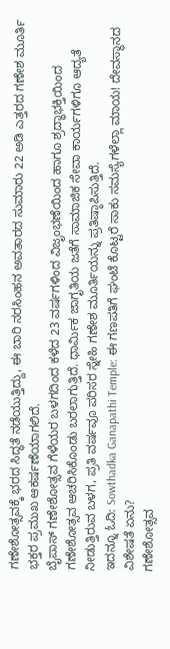ಗಣೇಶೋತ್ಸವಕ್ಕೆ ಭರದ ಸಿದ್ಧತೆ ನಡೆಯುತ್ತಿದ್ದು, ಈ ಬಾರಿ ನರಸಿಂಹನ ಅವತಾರದ ಸುಮಾರು 22 ಅಡಿ ಎತ್ತರದ ಗಣೇಶ ಮೂರ್ತಿ ಭಕ್ತರ ಪ್ರಮುಖ ಆಕರ್ಷಣೆಯಾಗಲಿದೆ.
ಬೈಪಾಸ್ ಗಣೇಶೋತ್ಸವ ಗೆಳೆಯರ ಬಳಗದಿಂದ ಕಳೆದ 23 ವರ್ಷಗಳಿಂದ ವಿಜೃಂಭಣೆಯಿಂದ ಹಾಗೂ ಶ್ರದ್ಧಾಭಕ್ತಿಯಿಂದ ಗಣೇಶೋತ್ಸವ ಆಚರಿಸಿಕೊಂಡು ಬರಲಾಗುತ್ತಿದೆ. ಧಾರ್ಮಿಕ ಜಾಗೃತಿಯ ಜತೆಗೆ ಸಾಮಾಜಿಕ ಸೇವಾ ಕಾರ್ಯಗಳಿಗೂ ಆದ್ಯತೆ ನೀಡುತ್ತಿರುವ ಬಳಗ, ಪ್ರತಿ ವರ್ಷವೂ ಪರಿಸರ ಸ್ನೇಹಿ ಗಣೇಶ ಮೂರ್ತಿಯನ್ನು ಪ್ರತಿಷ್ಠಾಪಿಸುತ್ತಿದೆ.
ಇದನ್ನೂ ಓದಿ: Sowthadka Ganapathi Temple: ಈ ಗಣಪತಿಗೆ ಘಂಟೆ ಕೊಟ್ಟರೆ ಸಾಕು ಸಮಸ್ಯೆಗಳೆಲ್ಲಾ ಮಾಯ! ದೇವಸ್ಥಾನದ ವಿಶೇಷತೆ ಏನು?
ಗಣೇಶೋತ್ಸವ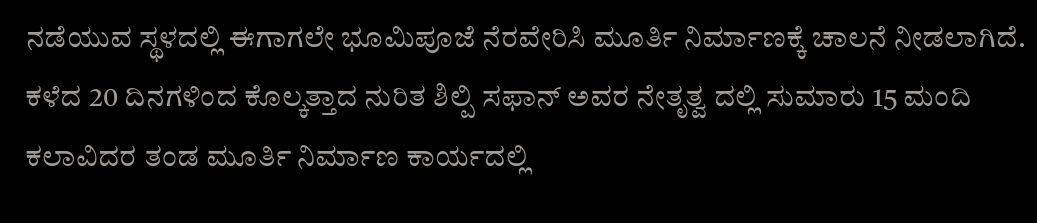ನಡೆಯುವ ಸ್ಥಳದಲ್ಲಿ ಈಗಾಗಲೇ ಭೂಮಿಪೂಜೆ ನೆರವೇರಿಸಿ ಮೂರ್ತಿ ನಿರ್ಮಾಣಕ್ಕೆ ಚಾಲನೆ ನೀಡಲಾಗಿದೆ. ಕಳೆದ 20 ದಿನಗಳಿಂದ ಕೊಲ್ಕತ್ತಾದ ನುರಿತ ಶಿಲ್ಪಿ ಸಫಾನ್ ಅವರ ನೇತೃತ್ವ ದಲ್ಲಿ ಸುಮಾರು 15 ಮಂದಿ ಕಲಾವಿದರ ತಂಡ ಮೂರ್ತಿ ನಿರ್ಮಾಣ ಕಾರ್ಯದಲ್ಲಿ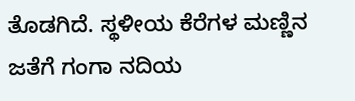ತೊಡಗಿದೆ. ಸ್ಥಳೀಯ ಕೆರೆಗಳ ಮಣ್ಣಿನ ಜತೆಗೆ ಗಂಗಾ ನದಿಯ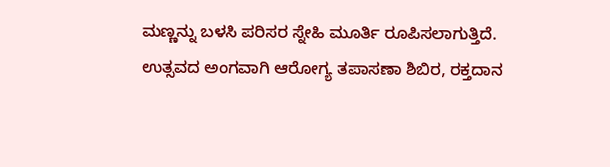ಮಣ್ಣನ್ನು ಬಳಸಿ ಪರಿಸರ ಸ್ನೇಹಿ ಮೂರ್ತಿ ರೂಪಿಸಲಾಗುತ್ತಿದೆ.
ಉತ್ಸವದ ಅಂಗವಾಗಿ ಆರೋಗ್ಯ ತಪಾಸಣಾ ಶಿಬಿರ, ರಕ್ತದಾನ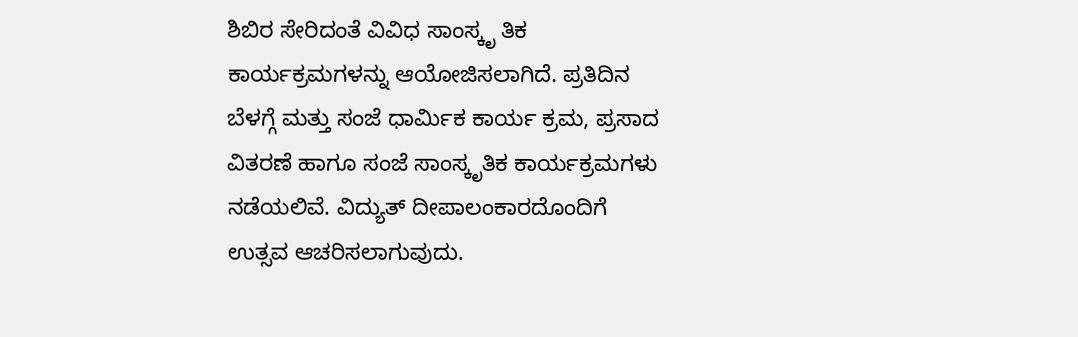ಶಿಬಿರ ಸೇರಿದಂತೆ ವಿವಿಧ ಸಾಂಸ್ಕೃ ತಿಕ ಕಾರ್ಯಕ್ರಮಗಳನ್ನು ಆಯೋಜಿಸಲಾಗಿದೆ. ಪ್ರತಿದಿನ ಬೆಳಗ್ಗೆ ಮತ್ತು ಸಂಜೆ ಧಾರ್ಮಿಕ ಕಾರ್ಯ ಕ್ರಮ, ಪ್ರಸಾದ ವಿತರಣೆ ಹಾಗೂ ಸಂಜೆ ಸಾಂಸ್ಕೃತಿಕ ಕಾರ್ಯಕ್ರಮಗಳು ನಡೆಯಲಿವೆ. ವಿದ್ಯುತ್ ದೀಪಾಲಂಕಾರದೊಂದಿಗೆ ಉತ್ಸವ ಆಚರಿಸಲಾಗುವುದು.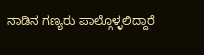ನಾಡಿನ ಗಣ್ಯರು ಪಾಲ್ಗೊಳ್ಳಲಿದ್ದಾರೆ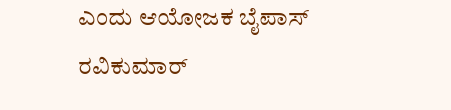ಎಂದು ಆಯೋಜಕ ಬೈಪಾಸ್ ರವಿಕುಮಾರ್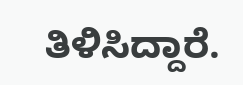ತಿಳಿಸಿದ್ದಾರೆ.